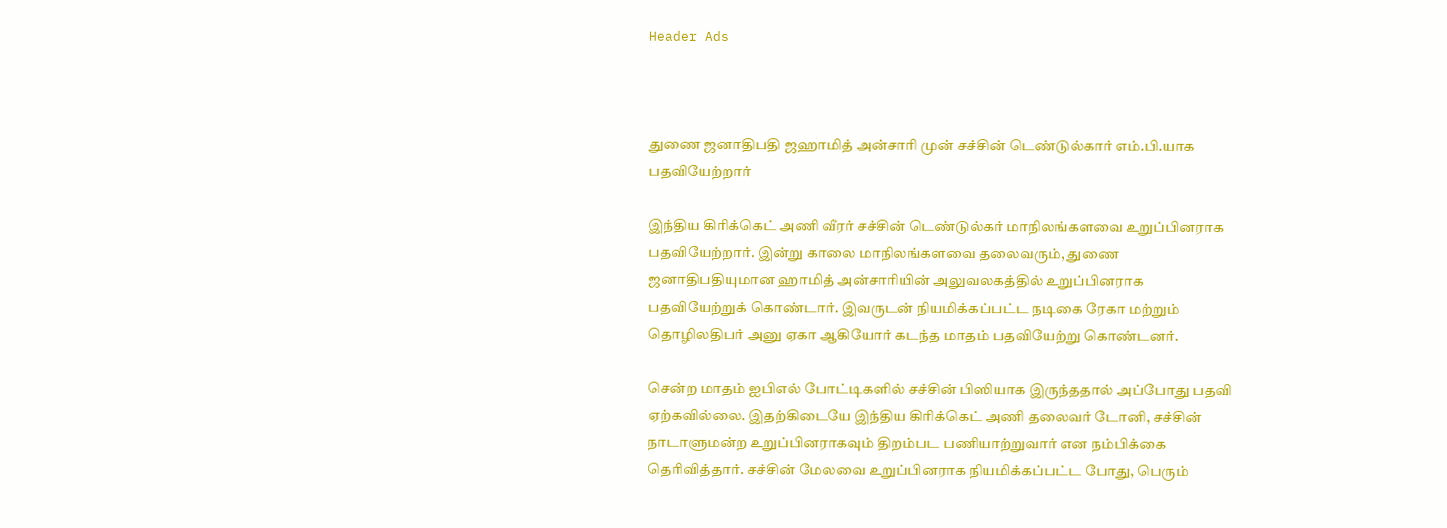Header Ads



துணை ஜனாதிபதி ஜஹாமித் அன்சாரி முன் சச்சின் டெண்டுல்கார் எம்.பி.யாக பதவியேற்றார்

இந்திய கிரிக்கெட் அணி வீரர் சச்சின் டெண்டுல்கர் மாநிலங்களவை உறுப்பினராக பதவியேற்றார். இன்று காலை மாநிலங்களவை தலைவரும், துணை ஜனாதிபதியுமான ஹாமித் அன்சாரியின் அலுவலகத்தில் உறுப்பினராக பதவியேற்றுக் கொண்டார். இவருடன் நியமிக்கப்பட்ட நடிகை ரேகா மற்றும் தொழிலதிபர் அனு ஏகா ஆகியோர் கடந்த மாதம் பதவியேற்று கொண்டனர்.

சென்ற மாதம் ஐபிஎல் போட்டிகளில் சச்சின் பிஸியாக இருந்ததால் அப்போது பதவி ஏற்கவில்லை. இதற்கிடையே இந்திய கிரிக்கெட் அணி தலைவர் டோனி, சச்சின் நாடாளுமன்ற உறுப்பினராகவும் திறம்பட பணியாற்றுவார் என நம்பிக்கை தெரிவித்தார். சச்சின் மேலவை உறுப்பினராக நியமிக்கப்பட்ட போது, பெரும்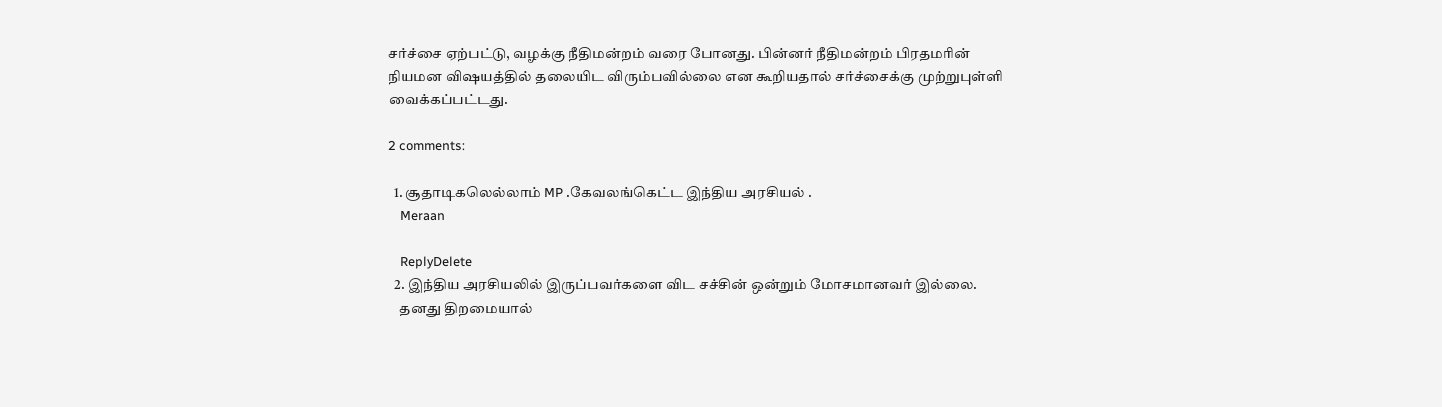சர்ச்சை ஏற்பட்டு, வழக்கு நீதிமன்றம் வரை போனது. பின்னர் நீதிமன்றம் பிரதமரின் நியமன விஷயத்தில் தலையிட விரும்பவில்லை என கூறியதால் சர்ச்சைக்கு முற்றுபுள்ளி வைக்கப்பட்டது.

2 comments:

  1. சூதாடிகலெல்லாம் MP .கேவலங்கெட்ட இந்திய அரசியல் .
    Meraan

    ReplyDelete
  2. இந்திய அரசியலில் இருப்பவர்களை விட சச்சின் ஒன்றும் மோசமானவர் இல்லை.
    தனது திறமையால்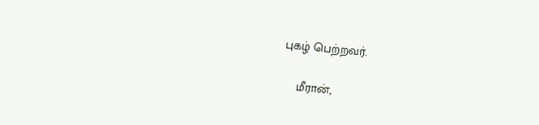புகழ் பெற்றவர்.

    மீரான்,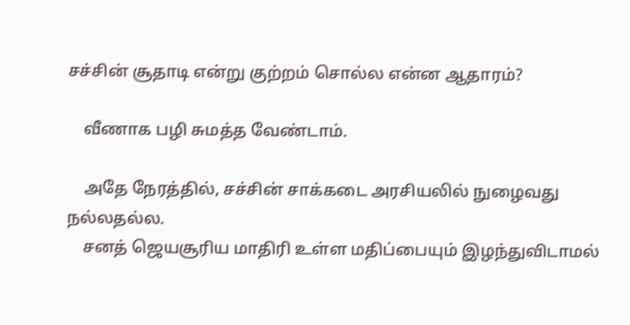சச்சின் சூதாடி என்று குற்றம் சொல்ல என்ன ஆதாரம்?

    வீணாக பழி சுமத்த வேண்டாம்.

    அதே நேரத்தில், சச்சின் சாக்கடை அரசியலில் நுழைவது நல்லதல்ல.
    சனத் ஜெயசூரிய மாதிரி உள்ள மதிப்பையும் இழந்துவிடாமல்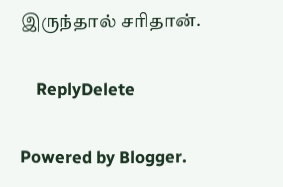இருந்தால் சரிதான்.

    ReplyDelete

Powered by Blogger.